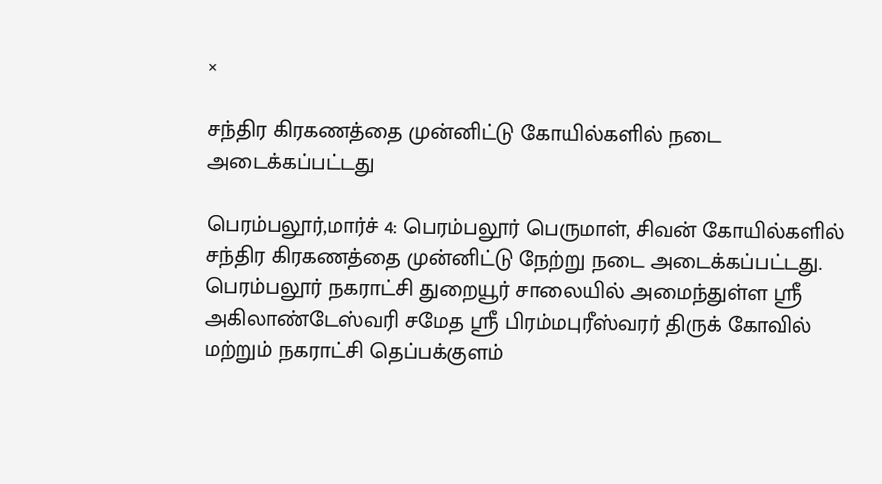×

சந்திர கிரகணத்தை முன்னிட்டு கோயில்களில் நடை அடைக்கப்பட்டது

பெரம்பலூர்,மார்ச் 4: பெரம்பலூர் பெருமாள், சிவன் கோயில்களில் சந்திர கிரகணத்தை முன்னிட்டு நேற்று நடை அடைக்கப்பட்டது. பெரம்பலூர் நகராட்சி துறையூர் சாலையில் அமைந்துள்ள ஸ்ரீ அகிலாண்டேஸ்வரி சமேத ஸ்ரீ பிரம்மபுரீஸ்வரர் திருக் கோவில் மற்றும் நகராட்சி தெப்பக்குளம்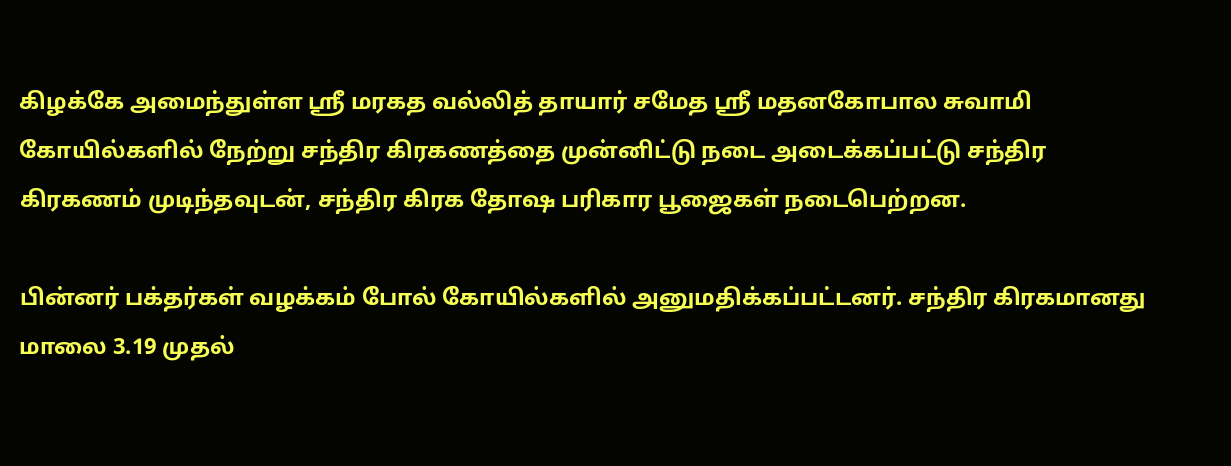கிழக்கே அமைந்துள்ள ஸ்ரீ மரகத வல்லித் தாயார் சமேத ஸ்ரீ மதனகோபால சுவாமி கோயில்களில் நேற்று சந்திர கிரகணத்தை முன்னிட்டு நடை அடைக்கப்பட்டு சந்திர கிரகணம் முடிந்தவுடன், சந்திர கிரக தோஷ பரிகார பூஜைகள் நடைபெற்றன.

பின்னர் பக்தர்கள் வழக்கம் போல் கோயில்களில் அனுமதிக்கப்பட்டனர். சந்திர கிரகமானது மாலை 3.19 முதல்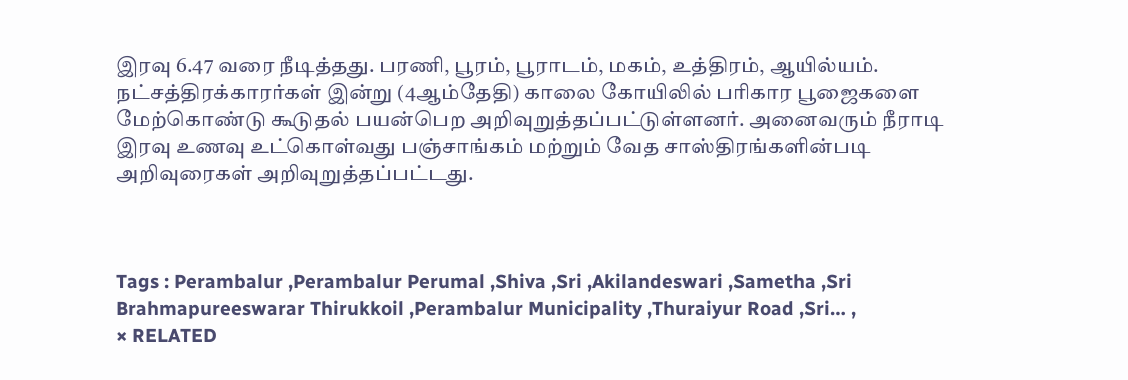இரவு 6.47 வரை நீடித்தது. பரணி, பூரம், பூராடம், மகம், உத்திரம், ஆயில்யம். நட்சத்திரக்காரர்கள் இன்று (4ஆம்தேதி) காலை கோயிலில் பரிகார பூஜைகளை மேற்கொண்டு கூடுதல் பயன்பெற அறிவுறுத்தப்பட்டுள்ளனர். அனைவரும் நீராடி இரவு உணவு உட்கொள்வது பஞ்சாங்கம் மற்றும் வேத சாஸ்திரங்களின்படி அறிவுரைகள் அறிவுறுத்தப்பட்டது.



Tags : Perambalur ,Perambalur Perumal ,Shiva ,Sri ,Akilandeswari ,Sametha ,Sri Brahmapureeswarar Thirukkoil ,Perambalur Municipality ,Thuraiyur Road ,Sri… ,
× RELATED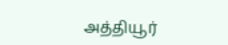அத்தியூர்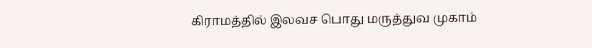கிராமத்தில் இலவச பொது மருத்துவ முகாம்